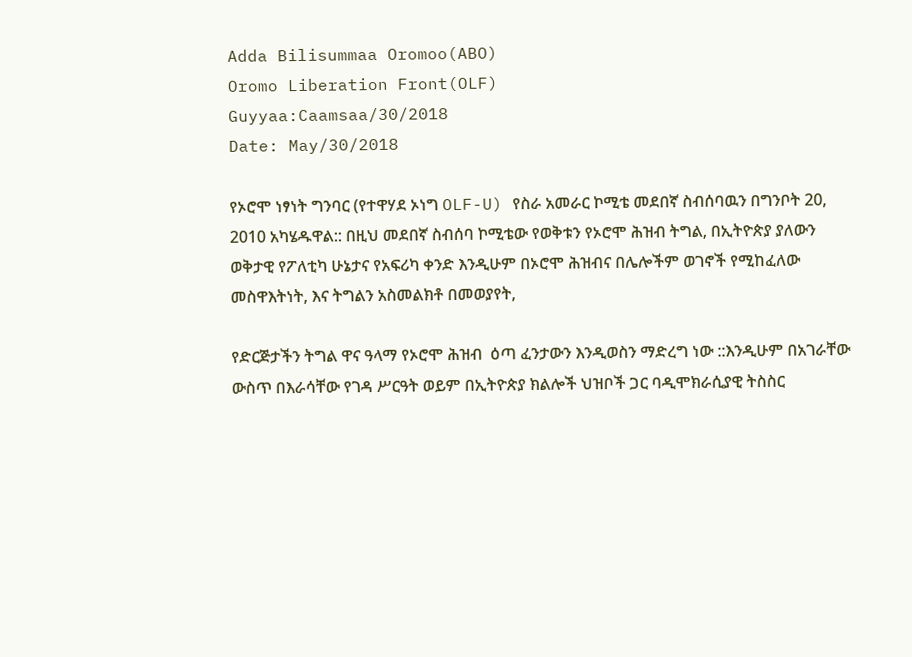Adda Bilisummaa Oromoo(ABO)
Oromo Liberation Front(OLF)
Guyyaa:Caamsaa/30/2018
Date: May/30/2018

የኦሮሞ ነፃነት ግንባር (የተዋሃደ ኦነግ OLF-U) የስራ አመራር ኮሚቴ መደበኛ ስብሰባዉን በግንቦት 20, 2010 አካሄዱዋል:: በዚህ መደበኛ ስብሰባ ኮሚቴው የወቅቱን የኦሮሞ ሕዝብ ትግል, በኢትዮጵያ ያለውን ወቅታዊ የፖለቲካ ሁኔታና የአፍሪካ ቀንድ እንዲሁም በኦሮሞ ሕዝብና በሌሎችም ወገኖች የሚከፈለው መስዋእትነት, እና ትግልን አስመልክቶ በመወያየት,

የድርጅታችን ትግል ዋና ዓላማ የኦሮሞ ሕዝብ  ዕጣ ፈንታውን እንዲወስን ማድረግ ነው ::እንዲሁም በአገራቸው ውስጥ በእራሳቸው የገዳ ሥርዓት ወይም በኢትዮጵያ ክልሎች ህዝቦች ጋር ባዲሞክራሲያዊ ትስስር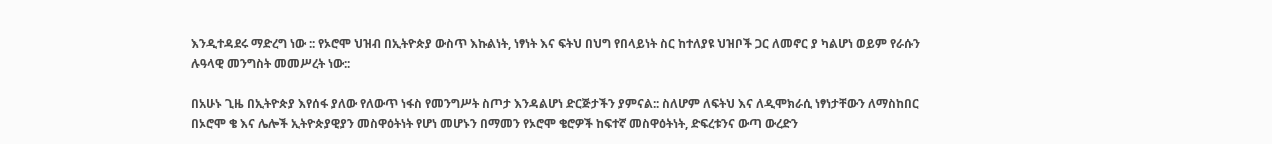እንዲተዳደሩ ማድረግ ነው :: የኦሮሞ ህዝብ በኢትዮጵያ ውስጥ እኩልነት, ነፃነት እና ፍትህ በህግ የበላይነት ስር ከተለያዩ ህዝቦች ጋር ለመኖር ያ ካልሆነ ወይም የራሱን ሉዓላዊ መንግስት መመሥረት ነው::

በአሁኑ ጊዜ በኢትዮጵያ እየሰፋ ያለው የለውጥ ነፋስ የመንግሥት ስጦታ እንዳልሆነ ድርጅታችን ያምናል:: ስለሆም ለፍትህ እና ለዲሞክራሲ ነፃነታቸውን ለማስከበር በኦሮሞ ቄ እና ሌሎች ኢትዮጵያዊያን መስዋዕትነት የሆነ መሆኑን በማመን የኦሮሞ ቄሮዎች ከፍተኛ መስዋዕትነት, ድፍረቱንና ውጣ ውረድን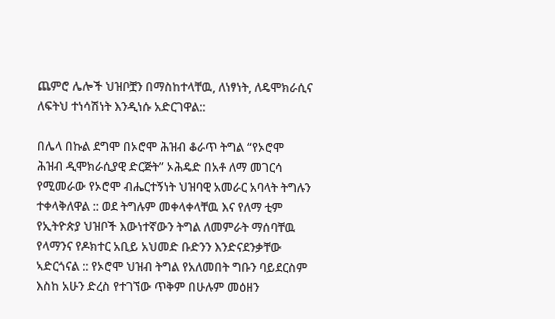ጨምሮ ሌሎች ህዝቦቿን በማስከተላቸዉ, ለነፃነት, ለዴሞክራሲና ለፍትህ ተነሳሽነት እንዲነሱ አድርገዋል::

በሌላ በኩል ደግሞ በኦሮሞ ሕዝብ ቆራጥ ትግል “የኦሮሞ ሕዝብ ዲሞክራሲያዊ ድርጅት” ኦሕዴድ በአቶ ለማ መገርሳ የሚመራው የኦሮሞ ብሔርተኝነት ህዝባዊ አመራር አባላት ትግሉን ተቀላቅለዋል :: ወደ ትግሉም መቀላቀላቸዉ እና የለማ ቲም የኢትዮጵያ ህዝቦች እውነተኛውን ትግል ለመምራት ማሰባቸዉ የላማንና የዶክተር አቢይ አህመድ ቡድንን እንድናደንቃቸው ኣድርጎናል :: የኦሮሞ ህዝብ ትግል የአለመበት ግቡን ባይደርስም እስከ አሁን ድረስ የተገኘው ጥቅም በሁሉም መዕዘን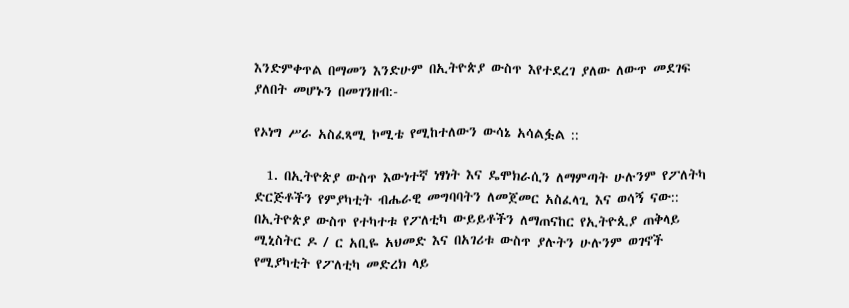እንድምቀጥል በማመን እንድሁም በኢትዮጵያ ውስጥ እየተደረገ ያለው ለውጥ መደገፍ ያለበት መሆኑን በመገንዘብ:-

የኦነግ ሥራ አስፈጻሚ ኮሚቴ የሚከተለውን ውሳኔ አሳልፏል ::

  1. በኢትዮጵያ ውስጥ እውነተኛ ነፃነት እና ዴሞክራሲን ለማምጣት ሁሉንም የፖለትካ ድርጅቶችን የምያካቲት ብሔራዊ መግባባትን ለመጀመር አስፈላጊ እና ወሳኝ ናው:: በኢትዮጵያ ውስጥ የተካተቱ የፖለቲካ ውይይቶችን ለማጠናከር የኢትዮጲያ ጠቅላይ ሚኒስትር ዶ / ር አቢዬ አህመድ እና በአገሪቱ ውስጥ ያሉትን ሁሉንም ወገኖች የሚያካቲት የፖለቲካ መድረክ ላይ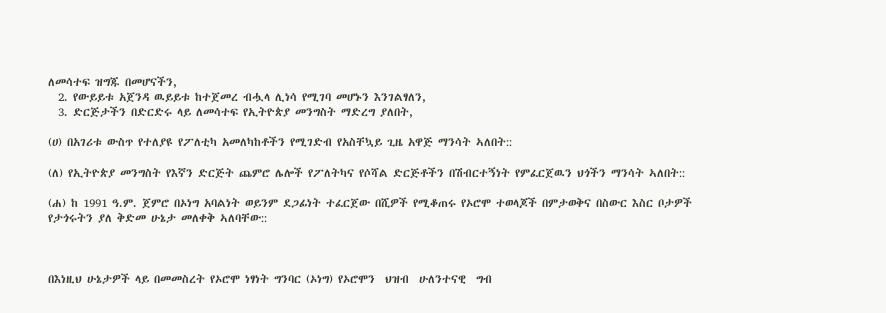ለመሳተፍ ዝግጁ በመሆናችን,
  2. የውይይቱ አጀንዳ ዉይይቱ ከተጀመረ ብሗላ ሊነሳ የሚገባ መሆኑን እንገልፃለን,
  3. ድርጅታችን በድርድሩ ላይ ለመሳተፍ የኢትዮጵያ መንግስት ማድረግ ያለበት,

(ሀ) በአገሪቱ ውስጥ የተለያዩ የፖለቲካ አመለካከቶችን የሚገድብ የአስቸኳይ ጊዜ አዋጅ ማንሳት ኣለበት::

(ለ) የኢትዮጵያ መንግስት የእኛን ድርጅት ጨምሮ ሌሎች የፖለትካና የሶሻል ድርጅቶችን በሽብርተኝነት የምፈርጀዉን ህጎችን ማንሳት ኣለበት::

(ሐ) ከ 1991 ዓ.ም. ጀምሮ በኦነግ አባልነት ወይንም ደጋፊነት ተፈርጀው በሺዎች የሚቆጠሩ የኦሮሞ ተወላጆች በምታወቅና በስውር እስር ቦታዎች የታጎሩትን ያለ ቅድመ ሁኔታ መለቀቅ ኣለባቸው::



በእነዚህ ሁኔታዎች ላይ በመመስረት የኦሮሞ ነፃነት ግንባር (ኦነግ) የኦሮሞን  ህዝብ  ሁለንተናዊ  ግብ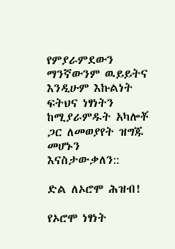የምያራምደውን ማንኛውንም ዉይይትና እንዲሁም እኩልነት ፍትህና ነፃነትን ከሚያራምዱት አካሎቾ ጋር ለመወያየት ዝግጁ መሆኑን እናስታውቃለን::

ድል ለኦሮሞ ሕዝብ!

የኦሮሞ ነፃነት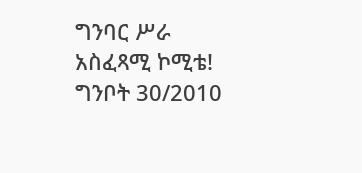ግንባር ሥራ አስፈጻሚ ኮሚቴ! ግንቦት 30/2010